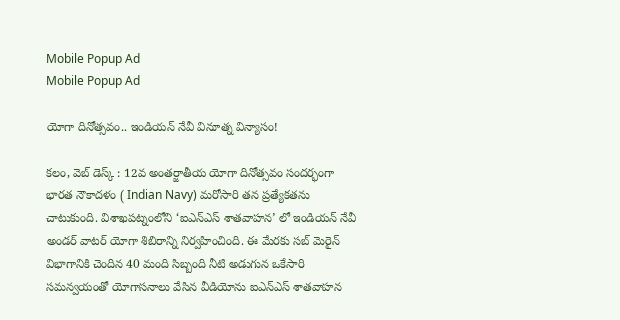Mobile Popup Ad
Mobile Popup Ad

యోగా దినోత్సవం.. ఇండియన్ నేవీ వినూత్న విన్యాసం!

కలం, వెబ్ డెస్క్ : 12వ అంతర్జాతీయ యోగా దినోత్సవం సందర్భంగా భారత నౌకాదళం ( Indian Navy) మరోసారి తన ప్రత్యేకతను చాటుకుంది. విశాఖపట్నంలోని ‘ఐఎన్‌ఎస్ శాతవాహన’ లో ఇండియన్ నేవీ అండర్ వాటర్ యోగా శిబిరాన్ని నిర్వహించింది. ఈ మేరకు సబ్ మెరైన్ విభాగానికి చెందిన 40 మంది సిబ్బంది నీటి అడుగున ఒకేసారి సమన్వయంతో యోగాసనాలు వేసిన వీడియోను ఐఎన్‌ఎస్ శాతవాహన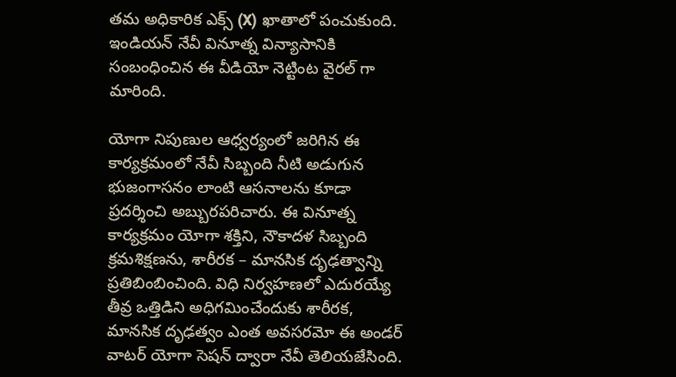తమ అధికారిక ఎక్స్ (X) ఖాతాలో పంచుకుంది. ఇండియన్ నేవీ వినూత్న విన్యాసానికి సంబంధించిన ఈ వీడియో నెట్టింట వైరల్ గా మారింది.

యోగా నిపుణుల ఆధ్వర్యంలో జరిగిన ఈ కార్యక్రమంలో నేవీ సిబ్బంది నీటి అడుగున భుజంగాసనం లాంటి ఆసనాలను కూడా ప్రదర్శించి అబ్బురపరిచారు. ఈ వినూత్న కార్యక్రమం యోగా శక్తిని, నౌకాదళ సిబ్బంది క్రమశిక్షణను, శారీరక – మానసిక దృఢత్వాన్ని ప్రతిబింబించింది. విధి నిర్వహణలో ఎదురయ్యే తీవ్ర ఒత్తిడిని అధిగమించేందుకు శారీరక, మానసిక దృఢత్వం ఎంత అవసరమో ఈ అండర్ వాటర్ యోగా సెషన్ ద్వారా నేవీ తెలియజేసింది.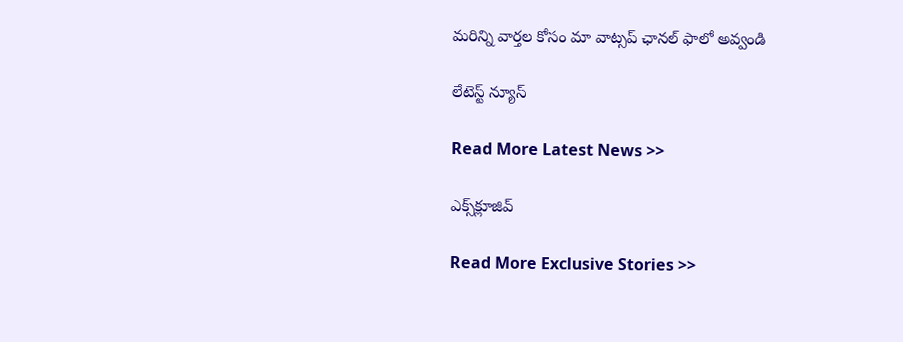మ‌రిన్ని వార్త‌ల కోసం మా వాట్స‌ప్ ఛాన‌ల్ ఫాలో అవ్వండి

లేటెస్ట్ న్యూస్‌

Read More Latest News >>

ఎక్స్‌క్లూజివ్‌

Read More Exclusive Stories >>